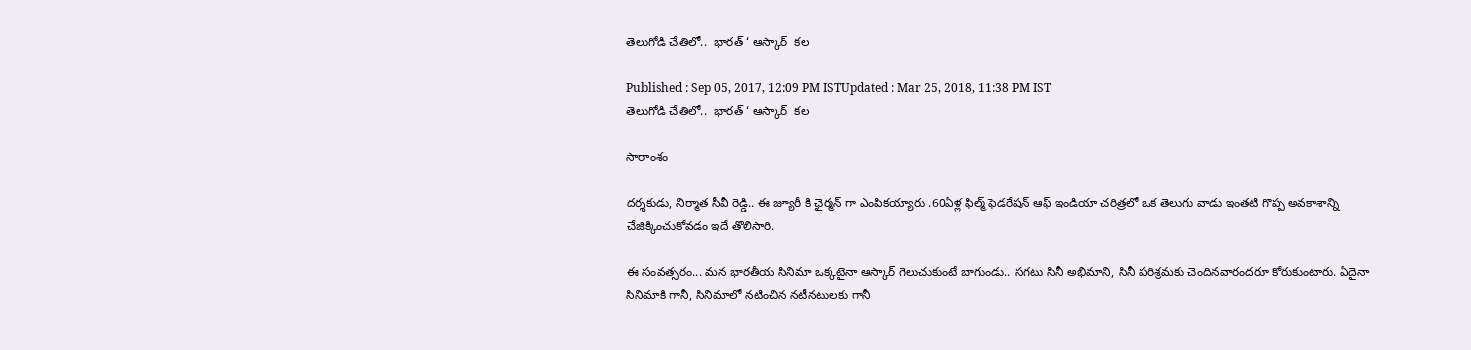తెలుగోడి చేతిలో..  భారత్ ‘ ఆస్కార్  కల

Published : Sep 05, 2017, 12:09 PM ISTUpdated : Mar 25, 2018, 11:38 PM IST
తెలుగోడి చేతిలో..  భారత్ ‘ ఆస్కార్  కల

సారాంశం

దర్శకుడు, నిర్మాత సీవీ రెడ్డి.. ఈ జ్యూరీ కి ఛైర్మన్ గా ఎంపికయ్యారు .60ఏళ్ల ఫిల్మ్ ఫెడరేషన్ ఆఫ్ ఇండియా చరిత్రలో ఒక తెలుగు వాడు ఇంతటి గొప్ప అవకాశాన్ని చేజిక్కించుకోవడం ఇదే తొలిసారి.

ఈ సంవత్సరం... మన భారతీయ సినిమా ఒక్కటైనా ఆస్కార్ గెలుచుకుంటే బాగుండు.. సగటు సినీ అభిమాని, సినీ పరిశ్రమకు చెందినవారందరూ కోరుకుంటారు. ఏదైనా సినిమాకి గానీ, సినిమాలో నటించిన నటీనటులకు గానీ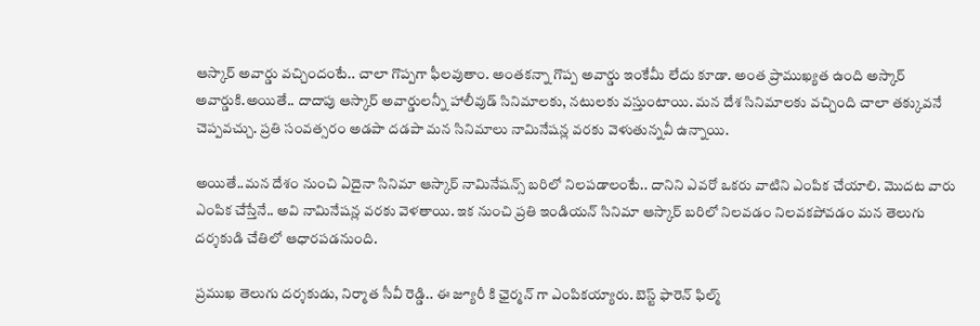ఆస్కార్ అవార్డు వచ్చిందంటే.. చాలా గొప్పగా ఫీలవుతాం. అంతకన్నా గొప్ప అవార్డు ఇంకేమీ లేదు కూడా. అంత ప్రాముఖ్యత ఉంది అస్కార్ అవార్డుకి.అయితే.. దాదాపు ఆస్కార్ అవార్డులన్నీ హాలీవుడ్ సినిమాలకు, నటులకు వస్తుంటాయి. మన దేశ సినిమాలకు వచ్చింది చాలా తక్కువనే చెప్పవచ్చు. ప్రతి సంవత్సరం అడపా దడపా మన సినిమాలు నామినేషన్ల వరకు వెళుతున్నవీ ఉన్నాయి.

అయితే..మన దేశం నుంచి ఏదైనా సినిమా ఆస్కార్ నామినేషన్స్ బరిలో నిలపడాలంటే.. దానిని ఎవరో ఒకరు వాటిని ఎంపిక చేయాలి. మొదట వారు ఎంపిక చేస్తేనే.. అవి నామినేషన్ల వరకు వెళతాయి. ఇక నుంచి ప్రతి ఇండియన్ సినిమా ఆస్కార్ బరిలో నిలవడం నిలవకపోవడం మన తెలుగు దర్శకుడి చేతిలో ఆధారపడనుంది.

ప్రముఖ తెలుగు దర్శకుడు, నిర్మాత సీవీ రెడ్డి.. ఈ జ్యూరీ కి ఛైర్మన్ గా ఎంపికయ్యారు. బెస్ట్ ఫారెన్ ఫిల్మ్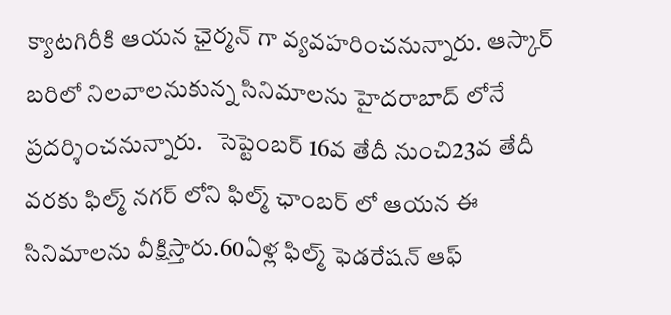క్యాటగిరీకి ఆయన ఛైర్మన్ గా వ్యవహరించనున్నారు. ఆస్కార్ బరిలో నిలవాలనుకున్న సినిమాలను హైదరాబాద్ లోనే ప్రదర్శించనున్నారు.   సెప్టెంబర్ 16వ తేదీ నుంచి23వ తేదీ వరకు ఫిల్మ్ నగర్ లోని ఫిల్మ్ ఛాంబర్ లో ఆయన ఈ సినిమాలను వీక్షిస్తారు.60ఏళ్ల ఫిల్మ్ ఫెడరేషన్ ఆఫ్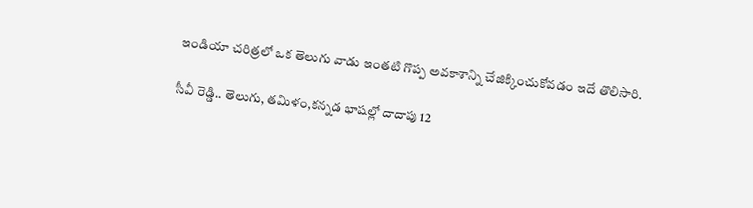ఇండియా చరిత్రలో ఒక తెలుగు వాడు ఇంతటి గొప్ప అవకాశాన్ని చేజిక్కించుకోవడం ఇదే తొలిసారి.

సీవీ రెడ్డి.. తెలుగు, తమిళం,కన్నడ భాషల్లో దాదాపు 12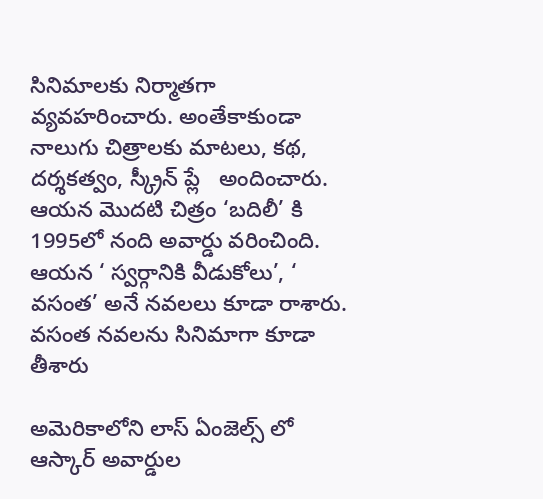సినిమాలకు నిర్మాతగా వ్యవహరించారు. అంతేకాకుండా నాలుగు చిత్రాలకు మాటలు, కథ, దర్శకత్వం, స్క్రీన్ ప్లే   అందించారు. ఆయన మొదటి చిత్రం ‘బదిలీ’ కి 1995లో నంది అవార్డు వరించింది. ఆయన ‘ స్వర్గానికి వీడుకోలు’, ‘ వసంత’ అనే నవలలు కూడా రాశారు. వసంత నవలను సినిమాగా కూడా తీశారు

అమెరికాలోని లాస్ ఏంజెల్స్ లో ఆస్కార్ అవార్డుల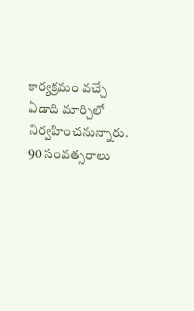కార్యక్రమం వచ్చే ఏడాది మార్చిలో నిర్వహించనున్నారు. 90 సంవత్సరాలు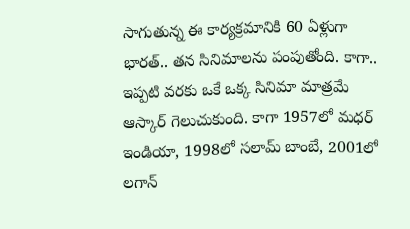సాగుతున్న ఈ కార్యక్రమానికి 60 ఏళ్లుగా భారత్.. తన సినిమాలను పంపుతోంది. కాగా.. ఇప్పటి వరకు ఒకే ఒక్క సినిమా మాత్రమే ఆస్కార్ గెలుచుకుంది. కాగా 1957లో మధర్  ఇండియా, 1998లో సలామ్ బాంబే, 2001లో లగాన్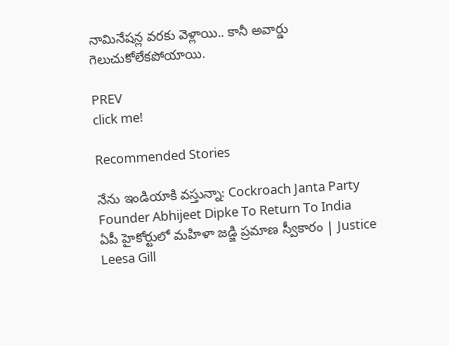నామినేషన్ల వరకు వెళ్లాయి.. కానీ అవార్డు గెలుచుకోలేకపోయాయి.

PREV
click me!

Recommended Stories

నేను ఇండియాకి వస్తున్నా: Cockroach Janta Party Founder Abhijeet Dipke To Return To India
ఏపీ హైకోర్టులో మహిళా జడ్జి ప్రమాణ స్వీకారం | Justice Leesa Gill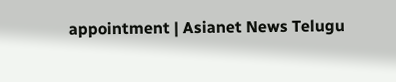appointment | Asianet News Telugu